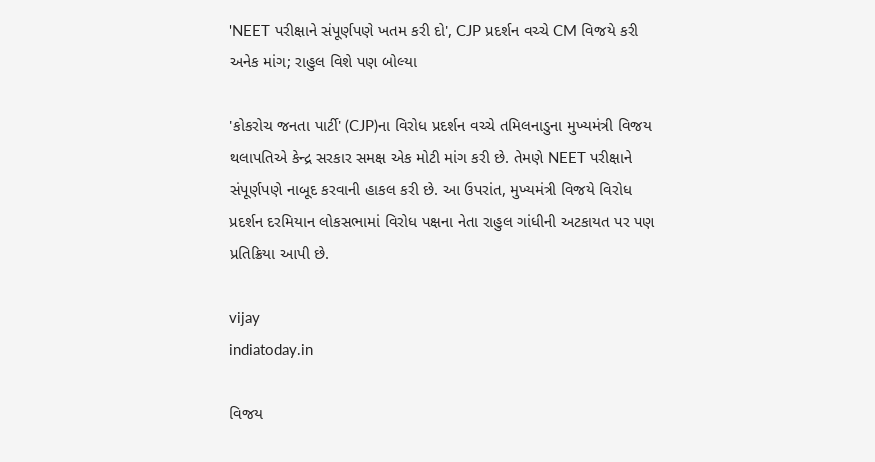'NEET પરીક્ષાને સંપૂર્ણપણે ખતમ કરી દો', CJP પ્રદર્શન વચ્ચે CM વિજયે કરી અનેક માંગ; રાહુલ વિશે પણ બોલ્યા

'કોકરોચ જનતા પાર્ટી' (CJP)ના વિરોધ પ્રદર્શન વચ્ચે તમિલનાડુના મુખ્યમંત્રી વિજય થલાપતિએ કેન્દ્ર સરકાર સમક્ષ એક મોટી માંગ કરી છે. તેમણે NEET પરીક્ષાને સંપૂર્ણપણે નાબૂદ કરવાની હાકલ કરી છે. આ ઉપરાંત, મુખ્યમંત્રી વિજયે વિરોધ પ્રદર્શન દરમિયાન લોકસભામાં વિરોધ પક્ષના નેતા રાહુલ ગાંધીની અટકાયત પર પણ પ્રતિક્રિયા આપી છે.

vijay
indiatoday.in

વિજય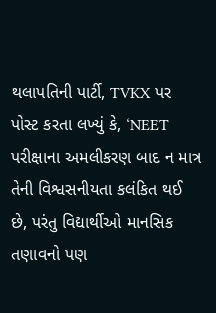થલાપતિની પાર્ટી, TVKX પર પોસ્ટ કરતા લખ્યું કે, ‘NEET પરીક્ષાના અમલીકરણ બાદ ન માત્ર તેની વિશ્વસનીયતા કલંકિત થઈ છે, પરંતુ વિદ્યાર્થીઓ માનસિક તણાવનો પણ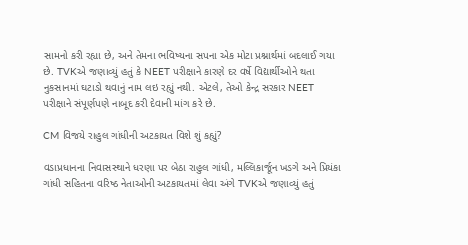સામનો કરી રહ્યા છે, અને તેમના ભવિષ્યના સપના એક મોટા પ્રશ્નાર્થમાં બદલાઈ ગયા છે. TVKએ જણાવ્યું હતું કે NEET પરીક્ષાને કારણે દર વર્ષે વિદ્યાર્થીઓને થતા નુકસાનમાં ઘટાડો થવાનું નામ લઇ રહ્યું નથી. એટલે, તેઓ કેન્દ્ર સરકાર NEET પરીક્ષાને સંપૂર્ણપણે નાબૂદ કરી દેવાની માંગ કરે છે.

CM વિજયે રાહુલ ગાંધીની અટકાયત વિશે શું કહ્યું?

વડાપ્રધાનના નિવાસસ્થાને ધરણા પર બેઠા રાહુલ ગાંધી, મલ્લિકાર્જૂન ખડગે અને પ્રિયંકા ગાંધી સહિતના વરિષ્ઠ નેતાઓની અટકાયતમાં લેવા અંગે TVKએ જણાવ્યું હતું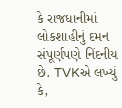કે રાજધાનીમાં લોકશાહીનું દમન સંપૂર્ણપણે નિંદનીય છે. TVKએ લખ્યું કે,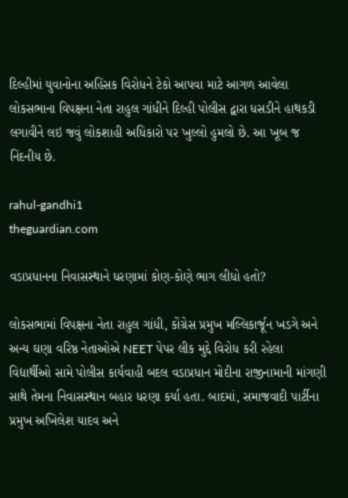દિલ્હીમાં યુવાનોના અહિંસક વિરોધને ટેકો આપવા માટે આગળ આવેલા લોકસભાના વિપક્ષના નેતા રાહુલ ગાંધીને દિલ્હી પોલીસ દ્વારા ધસડીને હાથકડી લગાવીને લઇ જવું લોકશાહી અધિકારો પર ખુલ્લો હુમલો છે. આ ખૂબ જ નિંદનીય છે.

rahul-gandhi1
theguardian.com

વડાપ્રધાનના નિવાસસ્થાને ધરણામાં કોણ-કોણે ભાગ લીધો હતો?

લોકસભામાં વિપક્ષના નેતા રાહુલ ગાંધી, કોંગ્રેસ પ્રમુખ મલ્લિકાર્જૂન ખડગે અને અન્ય ઘણા વરિષ્ઠ નેતાઓએ NEET પેપર લીક મુદ્દે વિરોધ કરી રહેલા વિદ્યાર્થીઓ સામે પોલીસ કાર્યવાહી બદલ વડાપ્રધાન મોદીના રાજીનામાની માંગણી સાથે તેમના નિવાસસ્થાન બહાર ધરણા કર્યા હતા. બાદમાં, સમાજવાદી પાર્ટીના પ્રમુખ અખિલેશ યાદવ અને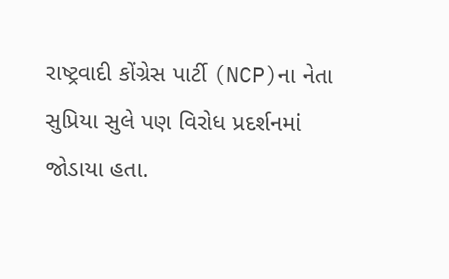રાષ્ટ્રવાદી કોંગ્રેસ પાર્ટી (NCP)ના નેતા સુપ્રિયા સુલે પણ વિરોધ પ્રદર્શનમાં જોડાયા હતા.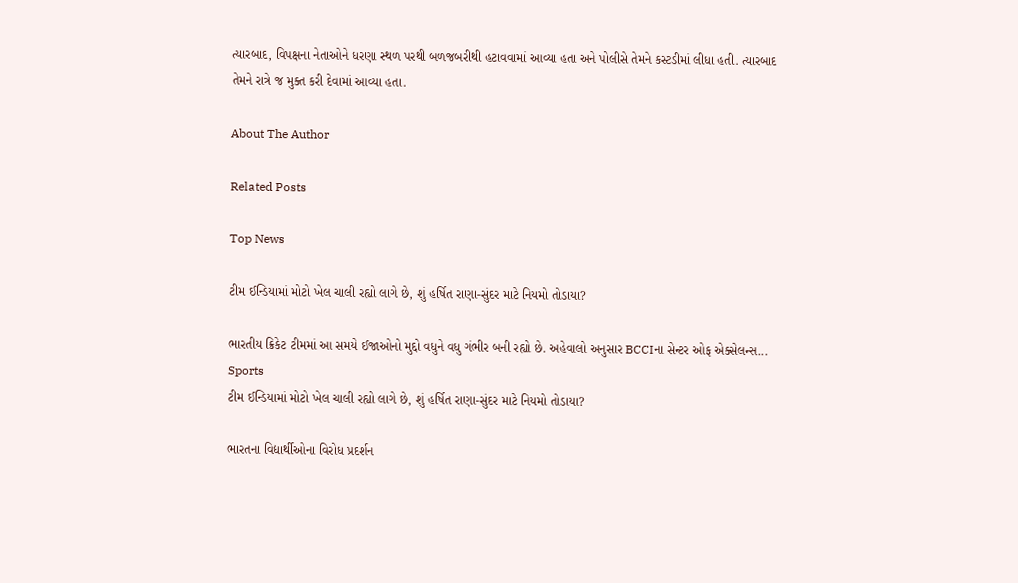ત્યારબાદ, વિપક્ષના નેતાઓને ધરણા સ્થળ પરથી બળજબરીથી હટાવવામાં આવ્યા હતા અને પોલીસે તેમને કસ્ટડીમાં લીધા હતી. ત્યારબાદ તેમને રાત્રે જ મુક્ત કરી દેવામાં આવ્યા હતા.

About The Author

Related Posts

Top News

ટીમ ઈન્ડિયામાં મોટો ખેલ ચાલી રહ્યો લાગે છે, શું હર્ષિત રાણા-સુંદર માટે નિયમો તોડાયા?

ભારતીય ક્રિકેટ ટીમમાં આ સમયે ઈજાઓનો મુદ્દો વધુને વધુ ગંભીર બની રહ્યો છે. અહેવાલો અનુસાર BCCIના સેન્ટર ઓફ એક્સેલન્સ...
Sports
ટીમ ઈન્ડિયામાં મોટો ખેલ ચાલી રહ્યો લાગે છે, શું હર્ષિત રાણા-સુંદર માટે નિયમો તોડાયા?

ભારતના વિદ્યાર્થીઓના વિરોધ પ્રદર્શન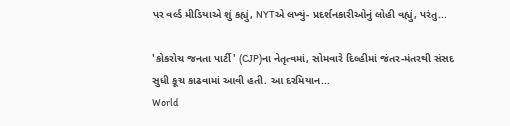પર વર્લ્ડ મીડિયાએ શું કહ્યું, NYTએ લખ્યું- પ્રદર્શનકારીઓનું લોહી વહ્યું, પરંતુ...

'કોકરોચ જનતા પાર્ટી' (CJP)ના નેતૃત્વમાં, સોમવારે દિલ્હીમાં જંતર-મંતરથી સંસદ સુધી કૂચ કાઢવામાં આવી હતી. આ દરમિયાન...
World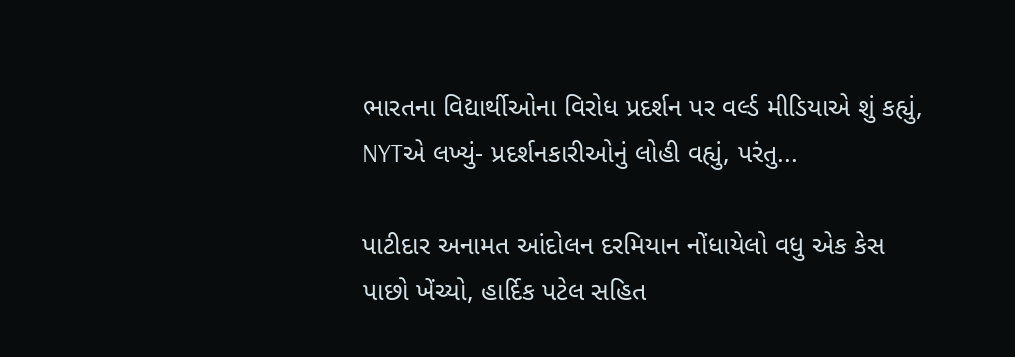ભારતના વિદ્યાર્થીઓના વિરોધ પ્રદર્શન પર વર્લ્ડ મીડિયાએ શું કહ્યું, NYTએ લખ્યું- પ્રદર્શનકારીઓનું લોહી વહ્યું, પરંતુ...

પાટીદાર અનામત આંદોલન દરમિયાન નોંધાયેલો વધુ એક કેસ પાછો ખેંચ્યો, હાર્દિક પટેલ સહિત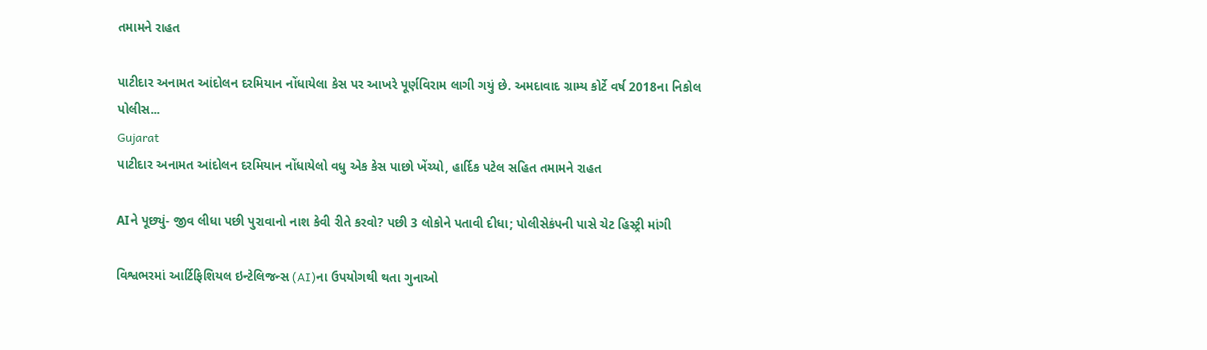તમામને રાહત

પાટીદાર અનામત આંદોલન દરમિયાન નોંધાયેલા કેસ પર આખરે પૂર્ણવિરામ લાગી ગયું છે. અમદાવાદ ગ્રામ્ય કોર્ટે વર્ષ 2018ના નિકોલ પોલીસ...
Gujarat
પાટીદાર અનામત આંદોલન દરમિયાન નોંધાયેલો વધુ એક કેસ પાછો ખેંચ્યો, હાર્દિક પટેલ સહિત તમામને રાહત

AIને પૂછ્યું- જીવ લીધા પછી પુરાવાનો નાશ કેવી રીતે કરવો? પછી 3 લોકોને પતાવી દીધા; પોલીસેકંપની પાસે ચેટ હિસ્ટ્રી માંગી

વિશ્વભરમાં આર્ટિફિશિયલ ઇન્ટેલિજન્સ (AI)ના ઉપયોગથી થતા ગુનાઓ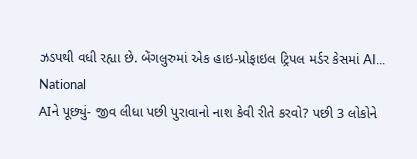ઝડપથી વધી રહ્યા છે. બેંગલુરુમાં એક હાઇ-પ્રોફાઇલ ટ્રિપલ મર્ડર કેસમાં AI...
National
AIને પૂછ્યું- જીવ લીધા પછી પુરાવાનો નાશ કેવી રીતે કરવો? પછી 3 લોકોને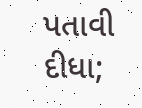પતાવી દીધા;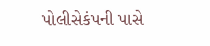પોલીસેકંપની પાસે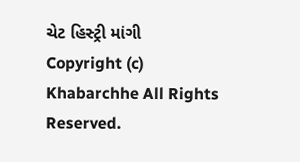ચેટ હિસ્ટ્રી માંગી
Copyright (c) Khabarchhe All Rights Reserved.